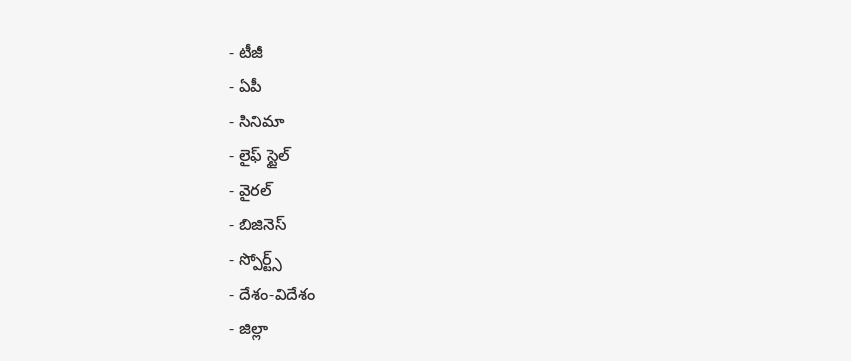- టీజీ
- ఏపీ
- సినిమా
- లైఫ్ స్టైల్
- వైరల్
- బిజినెస్
- స్పోర్ట్స్
- దేశం-విదేశం
- జిల్లా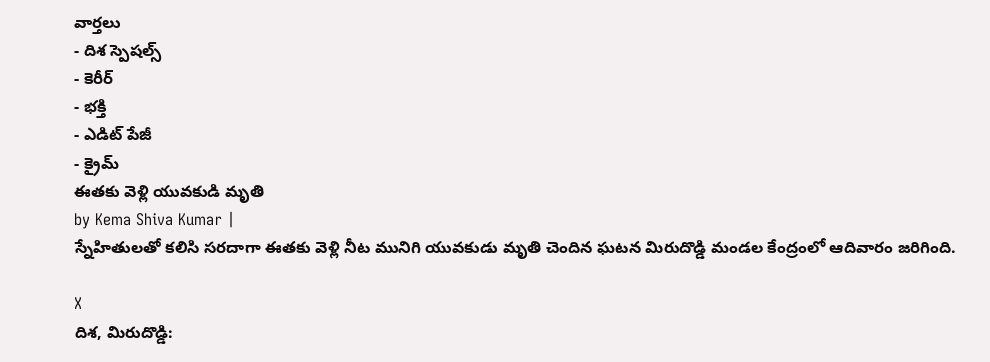వార్తలు
- దిశ స్పెషల్స్
- కెరీర్
- భక్తి
- ఎడిట్ పేజీ
- క్రైమ్
ఈతకు వెళ్లి యువకుడి మృతి
by Kema Shiva Kumar |
స్నేహితులతో కలిసి సరదాగా ఈతకు వెళ్లి నీట మునిగి యువకుడు మృతి చెందిన ఘటన మిరుదొడ్డి మండల కేంద్రంలో ఆదివారం జరిగింది.

X
దిశ, మిరుదొడ్డి: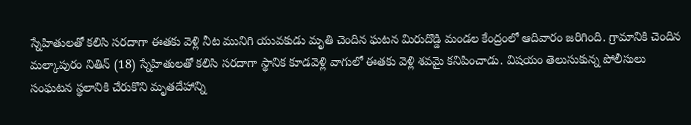స్నేహితులతో కలిసి సరదాగా ఈతకు వెళ్లి నీట మునిగి యువకుడు మృతి చెందిన ఘటన మిరుదొడ్డి మండల కేంద్రంలో ఆదివారం జరిగింది. గ్రామానికి చెందిన మల్కాపురం నితిన్ (18) స్నేహితులతో కలిసి సరదాగా స్థానిక కూడవెళ్లి వాగులో ఈతకు వెళ్లి శవమై కనిపించాడు. విషయం తెలుసుకున్న పోలీసులు సంఘటన స్థలానికి చేరుకొని మృతదేహాన్ని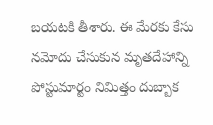బయటకి తీశారు. ఈ మేరకు కేసు నమోదు చేసుకున మృతదేహాన్ని పోస్టుమార్టం నిమిత్తం దుబ్బాక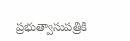ప్రభుత్వాసుపత్రికి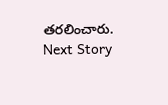తరలించారు.
Next Story